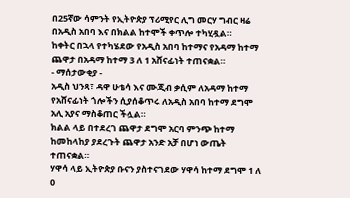በ25ኛው ሳምንት የኢትዮጵያ ፕሪሚየር ሊግ መርሃ ግብር ዛሬ በአዲስ አበባ እና በክልል ከተሞች ቀጥሎ ተካሂዷል።
ከቀትር በኋላ የተካሄደው የአዲስ አበባ ከተማና የአዳማ ከተማ ጨዋታ በአዳማ ከተማ 3 ለ 1 አሸናፊነት ተጠናቋል።
- ማሰታውቂያ -
አዲስ ህንጻ፣ ዳዋ ሁቴሳ እና ሙጂብ ቃሲም ለአዳማ ከተማ የአሸናፊነት ጎሎችን ሲያሰቆጥሩ ለአዲስ አበባ ከተማ ደግሞ አሊ አያና ማስቆጠር ችሏል።
ክልል ላይ በተደረገ ጨዋታ ደግሞ አርባ ምንጭ ከተማ ከመከላከያ ያደረጉት ጨዋታ አንድ አቻ በሆነ ውጤት ተጠናቋል።
ሃዋሳ ላይ ኢትዮጵያ ቡናን ያስተናገደው ሃዋሳ ከተማ ደግሞ 1 ለ 0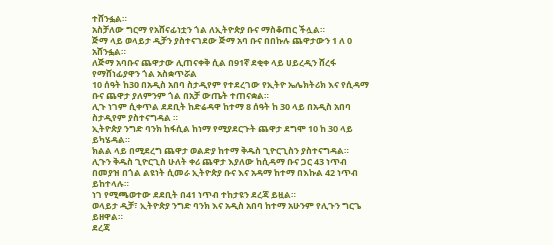ተሸንፏል።
አስቻለው ግርማ የአሸናፊነቷን ጎል ለኢትዮጵያ ቡና ማስቆጠር ችሏል።
ጅማ ላይ ወላይታ ዲቻን ያስተናገደው ጅማ አባ ቡና በበኩሉ ጨዋታውን 1 ለ 0 አሸንፏል።
ለጅማ አባቡና ጨዋታው ሊጠናቀቅ ሲል በ91ኛ ደቂቀ ላይ ሀይረዲን ሸረፋ የማሸነፊያዋን ጎል አስቋጥሯል
10 ሰዓት ከ30 በአዲስ አበባ ስታዲየም የተደረገው የኢትዮ ኤሌክትሪክ እና የሲዳማ ቡና ጨዋታ ያለምንም ጎል በአቻ ውጤት ተጠናቋል።
ሊጉ ነገም ሲቀጥል ደደቢት ከድሬዳዋ ከተማ 8 ሰዓት ከ 30 ላይ በአዲስ አበባ ስታዲየም ያስተናግዳል ።
ኢትዮጵያ ንግድ ባንክ ከፋሲል ከነማ የሚያደርጉት ጨዋታ ደግሞ 10 ከ 30 ላይ ይካሄዳል።
ክልል ላይ በሚደረግ ጨዋታ ወልድያ ከተማ ቅዱስ ጊዮርጊስን ያስተናግዳል።
ሊጉን ቅዱስ ጊዮርጊስ ሁለት ቀሪ ጨዋታ እያለው ከሲዳማ ቡና ጋር 43 ነጥብ በመያዝ በጎል ልዩነት ሲመራ ኢትዮጵያ ቡና እና አዳማ ከተማ በእኩል 42 ነጥብ ይከተላሉ።
ነገ የሚጫወተው ደደቢት በ41 ነጥብ ተከታዩን ደረጃ ይዟል።
ወላይታ ዲቻ፣ ኢትዮጵያ ንግድ ባንክ እና አዲስ አበባ ከተማ አሁንም የሊጉን ግርጌ ይዘዋል።
ደረጃ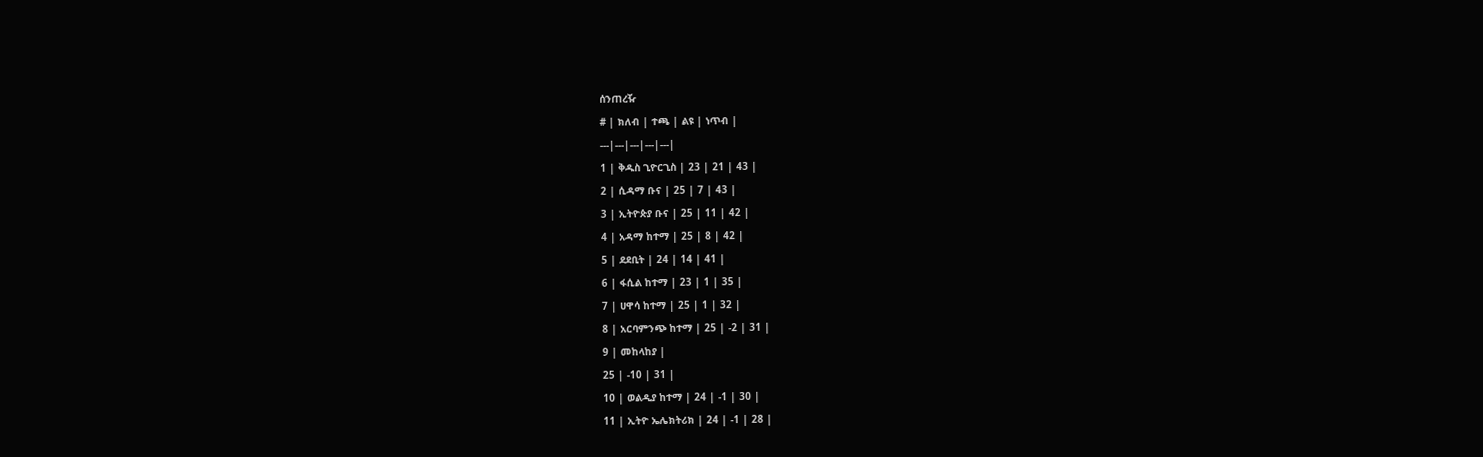ሰንጠረዥ
# | ክለብ | ተጫ | ልዩ | ነጥብ |
---|---|---|---|---|
1 | ቅዱስ ጊዮርጊስ | 23 | 21 | 43 |
2 | ሲዳማ ቡና | 25 | 7 | 43 |
3 | ኢትዮጵያ ቡና | 25 | 11 | 42 |
4 | አዳማ ከተማ | 25 | 8 | 42 |
5 | ደደቢት | 24 | 14 | 41 |
6 | ፋሲል ከተማ | 23 | 1 | 35 |
7 | ሀዋሳ ከተማ | 25 | 1 | 32 |
8 | አርባምንጭ ከተማ | 25 | -2 | 31 |
9 | መከላከያ |
25 | -10 | 31 |
10 | ወልዲያ ከተማ | 24 | -1 | 30 |
11 | ኢትዮ ኤሌክትሪክ | 24 | -1 | 28 |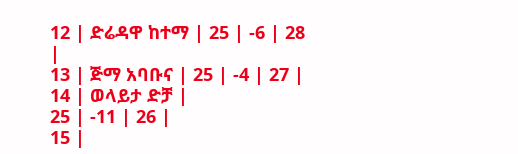12 | ድሬዳዋ ከተማ | 25 | -6 | 28 |
13 | ጅማ አባቡና | 25 | -4 | 27 |
14 | ወላይታ ድቻ |
25 | -11 | 26 |
15 |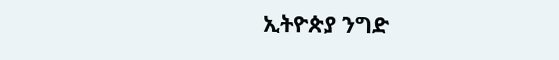ኢትዮጵያ ንግድ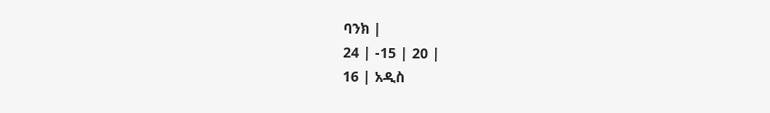ባንክ |
24 | -15 | 20 |
16 | አዲስ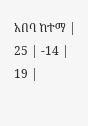አበባ ከተማ | 25 | -14 | 19 |